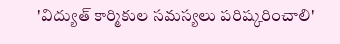'విద్యుత్ కార్మికుల సమస్యలు పరిష్కరించాలి'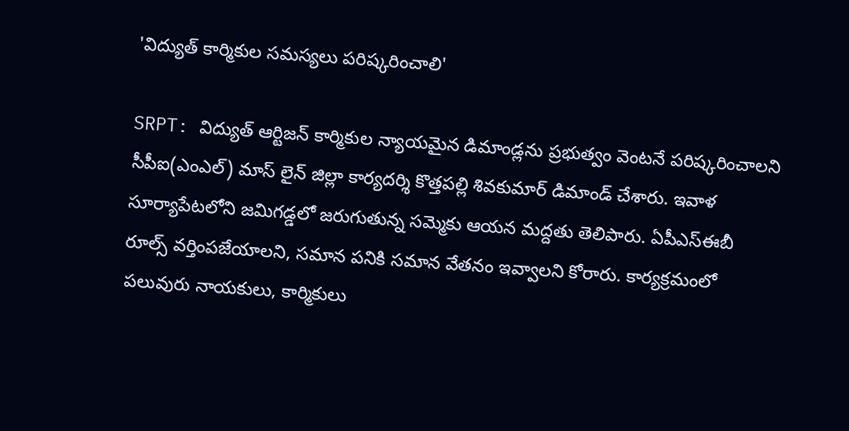'విద్యుత్ కార్మికుల సమస్యలు పరిష్కరించాలి'

SRPT: విద్యుత్ ఆర్టిజన్ కార్మికుల న్యాయమైన డిమాండ్లను ప్రభుత్వం వెంటనే పరిష్కరించాలని సీపీఐ(ఎంఎల్) మాస్ లైన్ జిల్లా కార్యదర్శి కొత్తపల్లి శివకుమార్ డిమాండ్ చేశారు. ఇవాళ సూర్యాపేటలోని జమిగడ్డలో జరుగుతున్న సమ్మెకు ఆయన మద్దతు తెలిపారు. ఏపీఎస్‌ఈబీ రూల్స్ వర్తింపజేయాలని, సమాన పనికి సమాన వేతనం ఇవ్వాలని కోరారు. కార్యక్రమంలో పలువురు నాయకులు, కార్మికులు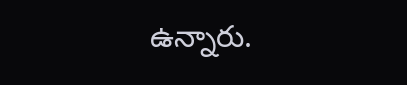ఉన్నారు.